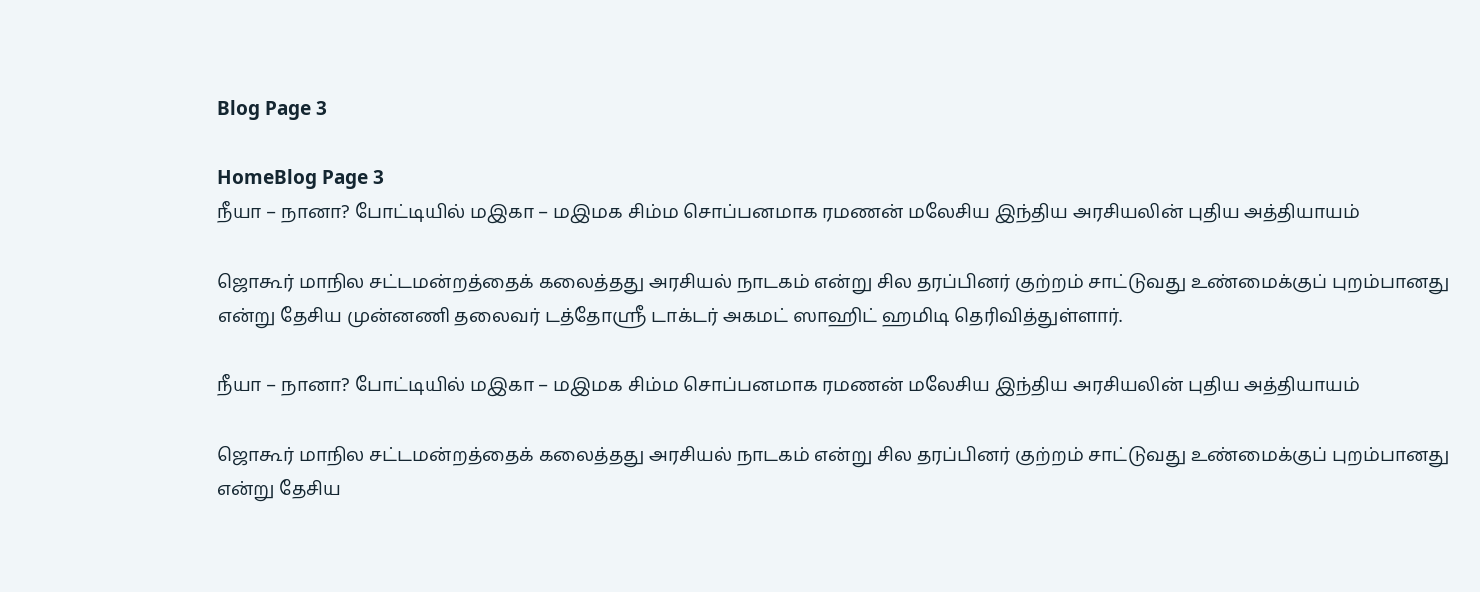Blog Page 3

HomeBlog Page 3
நீயா – நானா? போட்டியில் மஇகா – மஇமக சிம்ம சொப்பனமாக ரமணன் மலேசிய இந்திய அரசியலின் புதிய அத்தியாயம்

ஜொகூர் மாநில சட்டமன்றத்தைக் கலைத்தது அரசியல் நாடகம் என்று சில தரப்பினர் குற்றம் சாட்டுவது உண்மைக்குப் புறம்பானது என்று தேசிய முன்னணி தலைவர் டத்தோஸ்ரீ டாக்டர் அகமட் ஸாஹிட் ஹமிடி தெரிவித்துள்ளார்.

நீயா – நானா? போட்டியில் மஇகா – மஇமக சிம்ம சொப்பனமாக ரமணன் மலேசிய இந்திய அரசியலின் புதிய அத்தியாயம்

ஜொகூர் மாநில சட்டமன்றத்தைக் கலைத்தது அரசியல் நாடகம் என்று சில தரப்பினர் குற்றம் சாட்டுவது உண்மைக்குப் புறம்பானது என்று தேசிய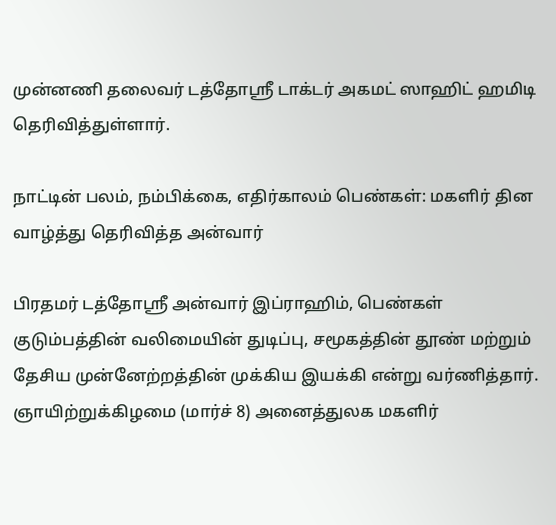முன்னணி தலைவர் டத்தோஸ்ரீ டாக்டர் அகமட் ஸாஹிட் ஹமிடி தெரிவித்துள்ளார்.

நாட்டின் பலம், நம்பிக்கை, எதிர்காலம் பெண்கள்: மகளிர் தின வாழ்த்து தெரிவித்த அன்வார்

பிரதமர் டத்தோஸ்ரீ அன்வார் இப்ராஹிம், பெண்கள் குடும்பத்தின் வலிமையின் துடிப்பு, சமூகத்தின் தூண் மற்றும் தேசிய முன்னேற்றத்தின் முக்கிய இயக்கி என்று வர்ணித்தார். ஞாயிற்றுக்கிழமை (மார்ச் 8) அனைத்துலக மகளிர்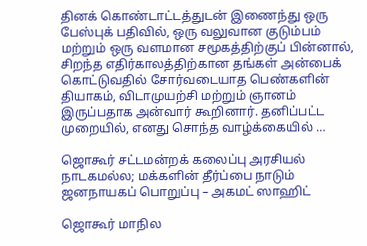தினக் கொண்டாட்டத்துடன் இணைந்து ஒரு பேஸ்புக் பதிவில், ஒரு வலுவான குடும்பம் மற்றும் ஒரு வளமான சமூகத்திற்குப் பின்னால், சிறந்த எதிர்காலத்திற்கான தங்கள் அன்பைக் கொட்டுவதில் சோர்வடையாத பெண்களின் தியாகம், விடாமுயற்சி மற்றும் ஞானம் இருப்பதாக அன்வார் கூறினார். தனிப்பட்ட முறையில், எனது சொந்த வாழ்க்கையில் …

ஜொகூர் சட்டமன்றக் கலைப்பு அரசியல் நாடகமல்ல; மக்களின் தீர்ப்பை நாடும் ஜனநாயகப் பொறுப்பு – அகமட் ஸாஹிட்

ஜொகூர் மாநில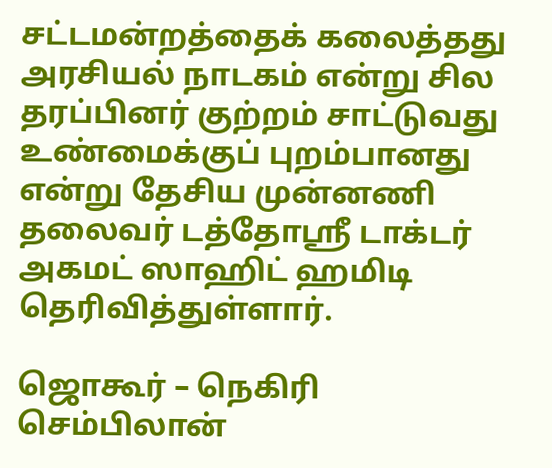சட்டமன்றத்தைக் கலைத்தது அரசியல் நாடகம் என்று சில தரப்பினர் குற்றம் சாட்டுவது உண்மைக்குப் புறம்பானது என்று தேசிய முன்னணி தலைவர் டத்தோஸ்ரீ டாக்டர் அகமட் ஸாஹிட் ஹமிடி தெரிவித்துள்ளார்.

ஜொகூர் – நெகிரி செம்பிலான்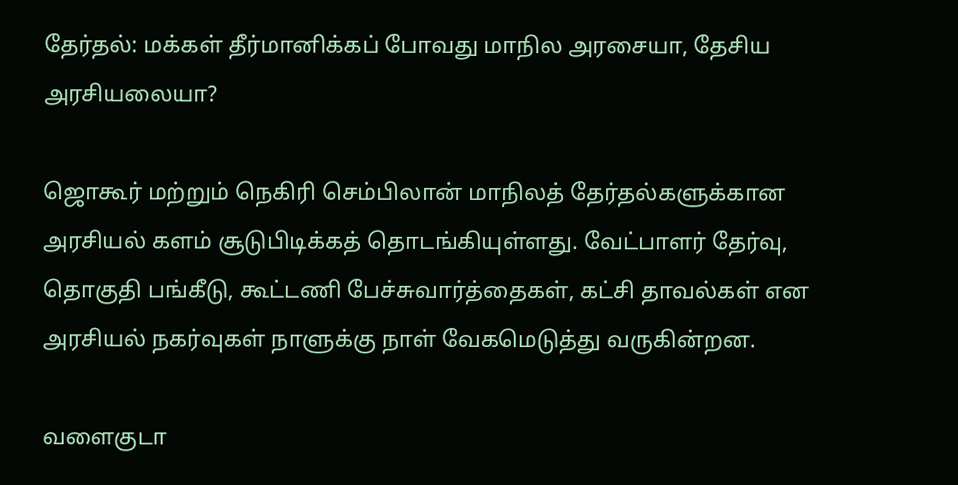தேர்தல்: மக்கள் தீர்மானிக்கப் போவது மாநில அரசையா, தேசிய அரசியலையா?

ஜொகூர் மற்றும் நெகிரி செம்பிலான் மாநிலத் தேர்தல்களுக்கான அரசியல் களம் சூடுபிடிக்கத் தொடங்கியுள்ளது. வேட்பாளர் தேர்வு, தொகுதி பங்கீடு, கூட்டணி பேச்சுவார்த்தைகள், கட்சி தாவல்கள் என அரசியல் நகர்வுகள் நாளுக்கு நாள் வேகமெடுத்து வருகின்றன.

வளைகுடா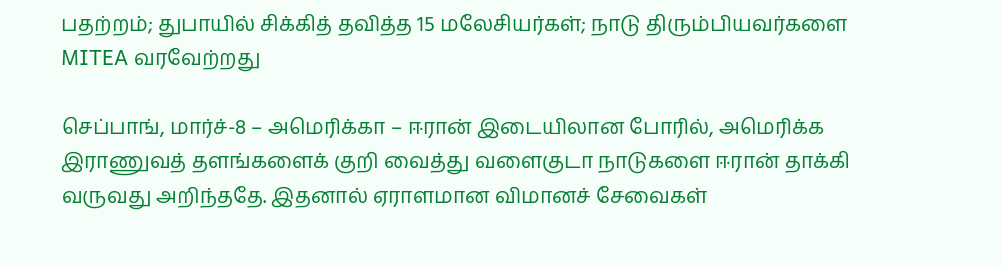பதற்றம்; துபாயில் சிக்கித் தவித்த 15 மலேசியர்கள்; நாடு திரும்பியவர்களை MITEA வரவேற்றது

செப்பாங், மார்ச்-8 – அமெரிக்கா – ஈரான் இடையிலான போரில், அமெரிக்க இராணுவத் தளங்களைக் குறி வைத்து வளைகுடா நாடுகளை ஈரான் தாக்கி வருவது அறிந்ததே. இதனால் ஏராளமான விமானச் சேவைகள்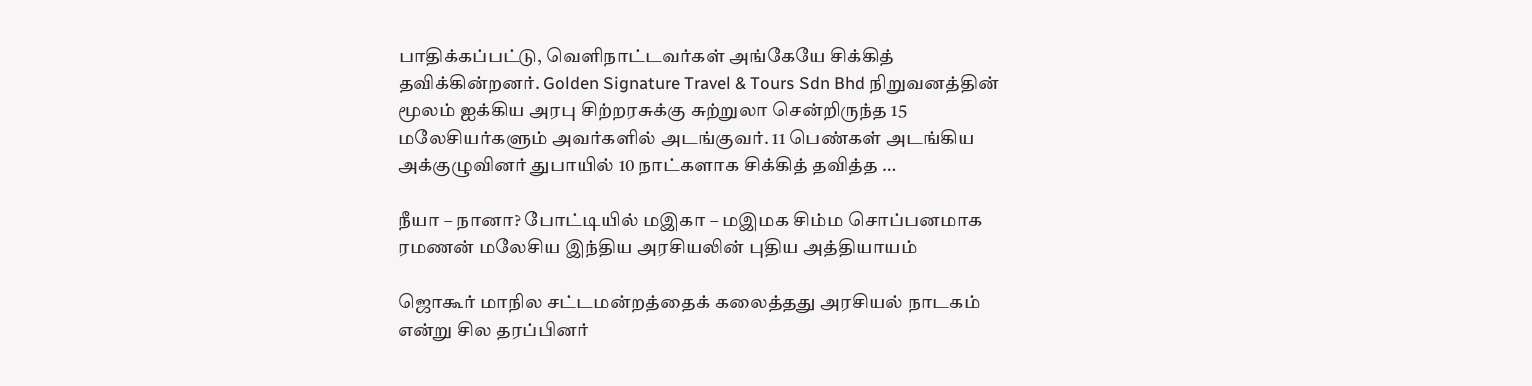பாதிக்கப்பட்டு, வெளிநாட்டவர்கள் அங்கேயே சிக்கித் தவிக்கின்றனர். Golden Signature Travel & Tours Sdn Bhd நிறுவனத்தின் மூலம் ஐக்கிய அரபு சிற்றரசுக்கு சுற்றுலா சென்றிருந்த 15 மலேசியர்களும் அவர்களில் அடங்குவர். 11 பெண்கள் அடங்கிய அக்குழுவினர் துபாயில் 10 நாட்களாக சிக்கித் தவித்த …

நீயா – நானா? போட்டியில் மஇகா – மஇமக சிம்ம சொப்பனமாக ரமணன் மலேசிய இந்திய அரசியலின் புதிய அத்தியாயம்

ஜொகூர் மாநில சட்டமன்றத்தைக் கலைத்தது அரசியல் நாடகம் என்று சில தரப்பினர்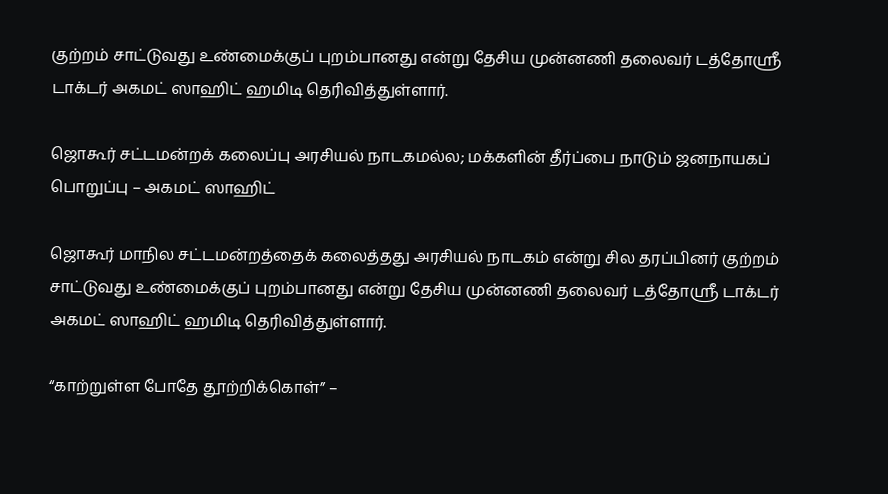குற்றம் சாட்டுவது உண்மைக்குப் புறம்பானது என்று தேசிய முன்னணி தலைவர் டத்தோஸ்ரீ டாக்டர் அகமட் ஸாஹிட் ஹமிடி தெரிவித்துள்ளார்.

ஜொகூர் சட்டமன்றக் கலைப்பு அரசியல் நாடகமல்ல; மக்களின் தீர்ப்பை நாடும் ஜனநாயகப் பொறுப்பு – அகமட் ஸாஹிட்

ஜொகூர் மாநில சட்டமன்றத்தைக் கலைத்தது அரசியல் நாடகம் என்று சில தரப்பினர் குற்றம் சாட்டுவது உண்மைக்குப் புறம்பானது என்று தேசிய முன்னணி தலைவர் டத்தோஸ்ரீ டாக்டர் அகமட் ஸாஹிட் ஹமிடி தெரிவித்துள்ளார்.

“காற்றுள்ள போதே தூற்றிக்கொள்” –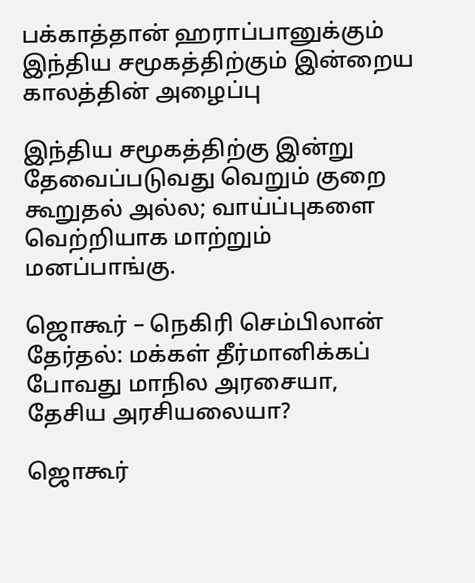பக்காத்தான் ஹராப்பானுக்கும் இந்திய சமூகத்திற்கும் இன்றைய காலத்தின் அழைப்பு

இந்திய சமூகத்திற்கு இன்று தேவைப்படுவது வெறும் குறை கூறுதல் அல்ல; வாய்ப்புகளை வெற்றியாக மாற்றும் மனப்பாங்கு.

ஜொகூர் – நெகிரி செம்பிலான் தேர்தல்: மக்கள் தீர்மானிக்கப் போவது மாநில அரசையா, தேசிய அரசியலையா?

ஜொகூர்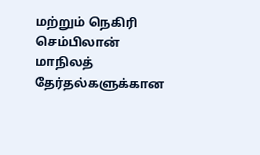மற்றும் நெகிரி செம்பிலான் மாநிலத் தேர்தல்களுக்கான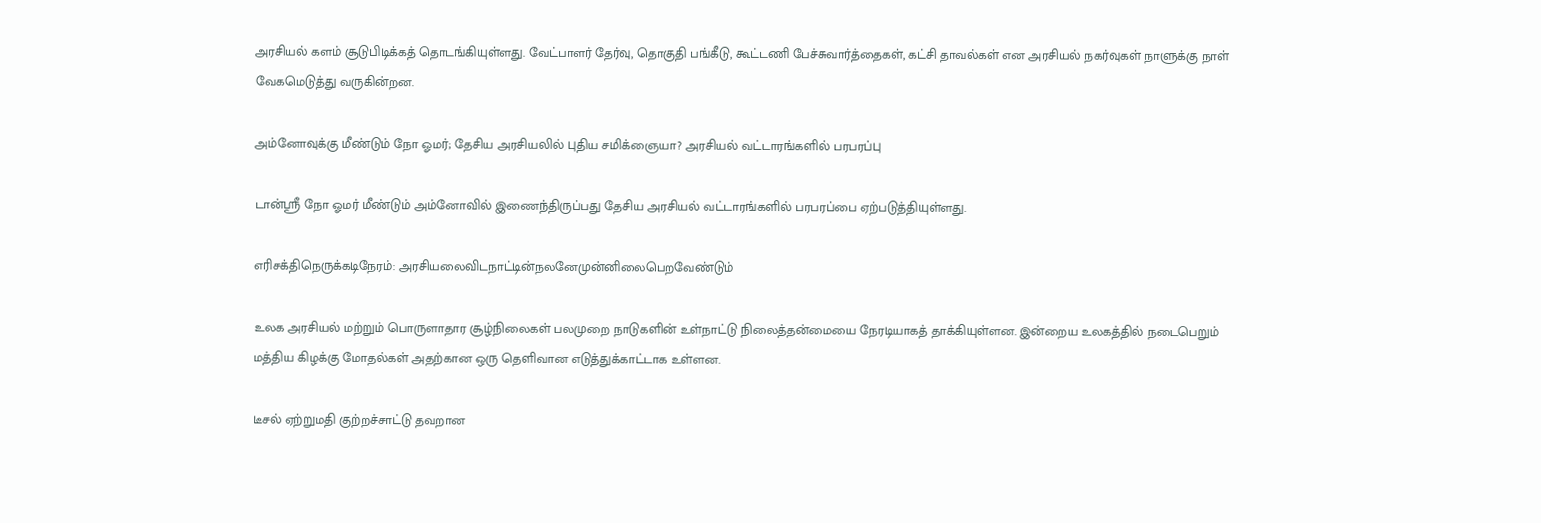அரசியல் களம் சூடுபிடிக்கத் தொடங்கியுள்ளது. வேட்பாளர் தேர்வு, தொகுதி பங்கீடு, கூட்டணி பேச்சுவார்த்தைகள், கட்சி தாவல்கள் என அரசியல் நகர்வுகள் நாளுக்கு நாள் வேகமெடுத்து வருகின்றன.

அம்னோவுக்கு மீண்டும் நோ ஓமர்; தேசிய அரசியலில் புதிய சமிக்ஞையா? அரசியல் வட்டாரங்களில் பரபரப்பு

டான்ஸ்ரீ நோ ஓமர் மீண்டும் அம்னோவில் இணைந்திருப்பது தேசிய அரசியல் வட்டாரங்களில் பரபரப்பை ஏற்படுத்தியுள்ளது.

எரிசக்திநெருக்கடிநேரம்: அரசியலைவிடநாட்டின்நலனேமுன்னிலைபெறவேண்டும்

உலக அரசியல் மற்றும் பொருளாதார சூழ்நிலைகள் பலமுறை நாடுகளின் உள்நாட்டு நிலைத்தன்மையை நேரடியாகத் தாக்கியுள்ளன. இன்றைய உலகத்தில் நடைபெறும் மத்திய கிழக்கு மோதல்கள் அதற்கான ஒரு தெளிவான எடுத்துக்காட்டாக உள்ளன.

டீசல் ஏற்றுமதி குற்றச்சாட்டு தவறான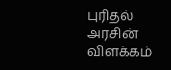புரிதல் அரசின் விளக்கம்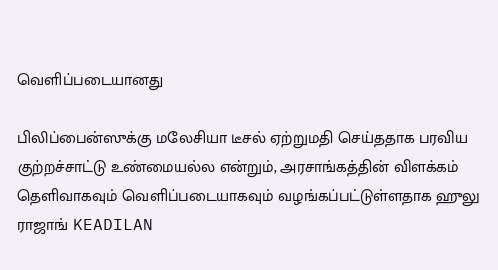வெளிப்படையானது

பிலிப்பைன்ஸுக்கு மலேசியா டீசல் ஏற்றுமதி செய்ததாக பரவிய குற்றச்சாட்டு உண்மையல்ல என்றும், அரசாங்கத்தின் விளக்கம் தெளிவாகவும் வெளிப்படையாகவும் வழங்கப்பட்டுள்ளதாக ஹுலு ராஜாங் KEADILAN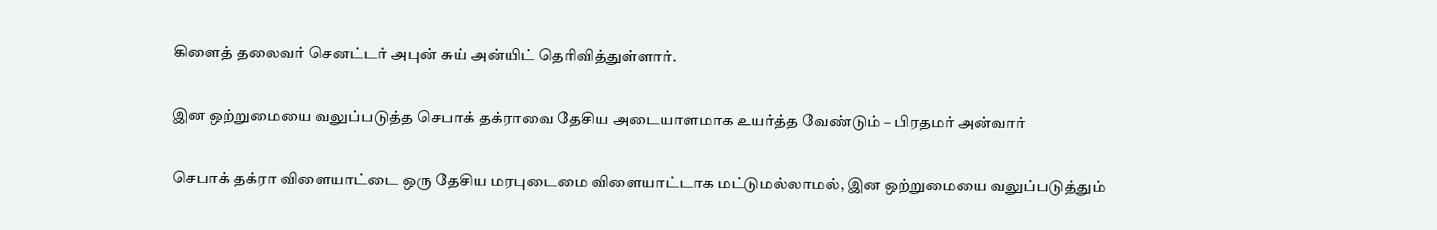கிளைத் தலைவர் செனட்டர் அபுன் சுய் அன்யிட் தெரிவித்துள்ளார்.

இன ஒற்றுமையை வலுப்படுத்த செபாக் தக்ராவை தேசிய அடையாளமாக உயர்த்த வேண்டும் – பிரதமர் அன்வார்

செபாக் தக்ரா விளையாட்டை ஒரு தேசிய மரபுடைமை விளையாட்டாக மட்டுமல்லாமல், இன ஒற்றுமையை வலுப்படுத்தும்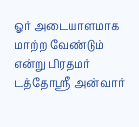ஓர் அடையாளமாக மாற்ற வேண்டும் என்று பிரதமர் டத்தோஸ்ரீ அன்வார்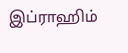இப்ராஹிம்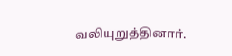வலியுறுத்தினார்.